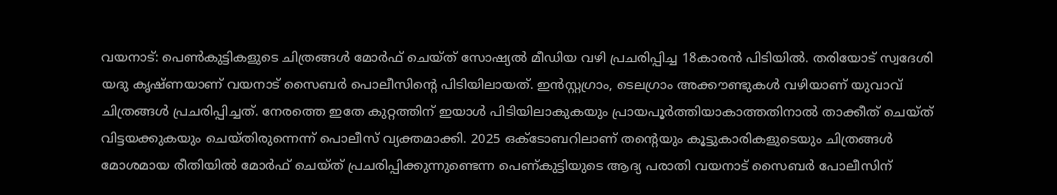വയനാട്: പെൺകുട്ടികളുടെ ചിത്രങ്ങൾ മോർഫ് ചെയ്ത് സോഷ്യൽ മീഡിയ വഴി പ്രചരിപ്പിച്ച 18കാരൻ പിടിയിൽ. തരിയോട് സ്വദേശി യദു കൃഷ്ണയാണ് വയനാട് സൈബർ പൊലീസിൻ്റെ പിടിയിലായത്. ഇൻസ്റ്റഗ്രാം, ടെലഗ്രാം അക്കൗണ്ടുകൾ വഴിയാണ് യുവാവ് ചിത്രങ്ങൾ പ്രചരിപ്പിച്ചത്. നേരത്തെ ഇതേ കുറ്റത്തിന് ഇയാൾ പിടിയിലാകുകയും പ്രായപൂർത്തിയാകാത്തതിനാൽ താക്കീത് ചെയ്ത് വിട്ടയക്കുകയും ചെയ്തിരുന്നെന്ന് പൊലീസ് വ്യക്തമാക്കി. 2025 ഒക്ടോബറിലാണ് തൻ്റെയും കൂട്ടുകാരികളുടെയും ചിത്രങ്ങൾ മോശമായ രീതിയിൽ മോർഫ് ചെയ്ത് പ്രചരിപ്പിക്കുന്നുണ്ടെന്ന പെണ്കുട്ടിയുടെ ആദ്യ പരാതി വയനാട് സൈബർ പോലീസിന്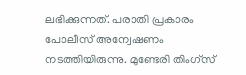ലഭിക്കുന്നത്. പരാതി പ്രകാരം പോലീസ് അന്വേഷണം നടത്തിയിരുന്നു. മുണ്ടേരി തിംഗ്സ്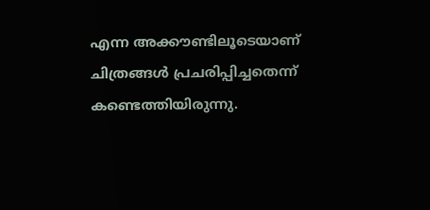എന്ന അക്കൗണ്ടിലൂടെയാണ് ചിത്രങ്ങൾ പ്രചരിപ്പിച്ചതെന്ന് കണ്ടെത്തിയിരുന്നു.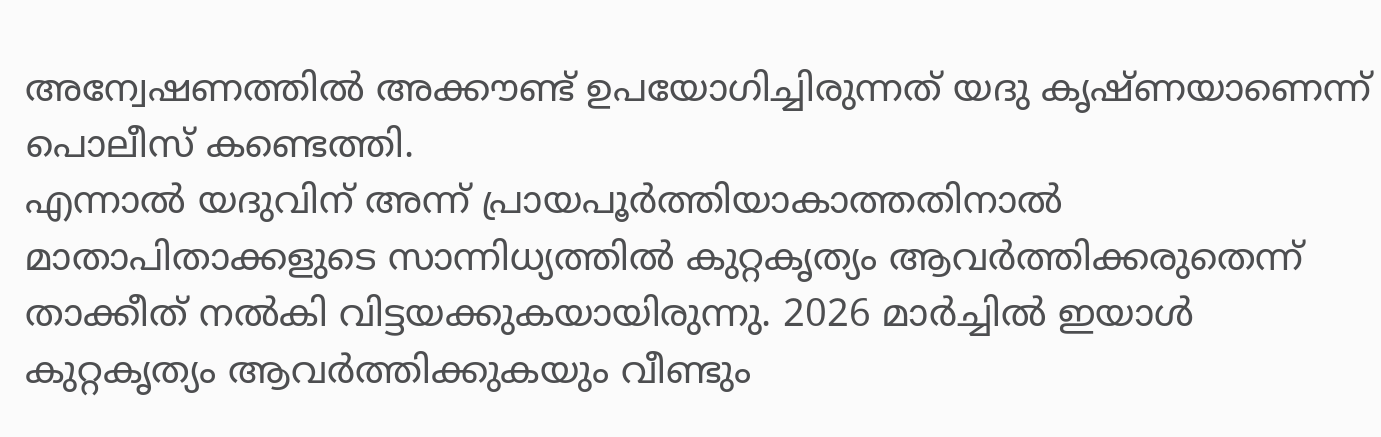അന്വേഷണത്തിൽ അക്കൗണ്ട് ഉപയോഗിച്ചിരുന്നത് യദു കൃഷ്ണയാണെന്ന് പൊലീസ് കണ്ടെത്തി.
എന്നാൽ യദുവിന് അന്ന് പ്രായപൂർത്തിയാകാത്തതിനാൽ മാതാപിതാക്കളുടെ സാന്നിധ്യത്തിൽ കുറ്റകൃത്യം ആവർത്തിക്കരുതെന്ന് താക്കീത് നൽകി വിട്ടയക്കുകയായിരുന്നു. 2026 മാർച്ചിൽ ഇയാൾ കുറ്റകൃത്യം ആവർത്തിക്കുകയും വീണ്ടും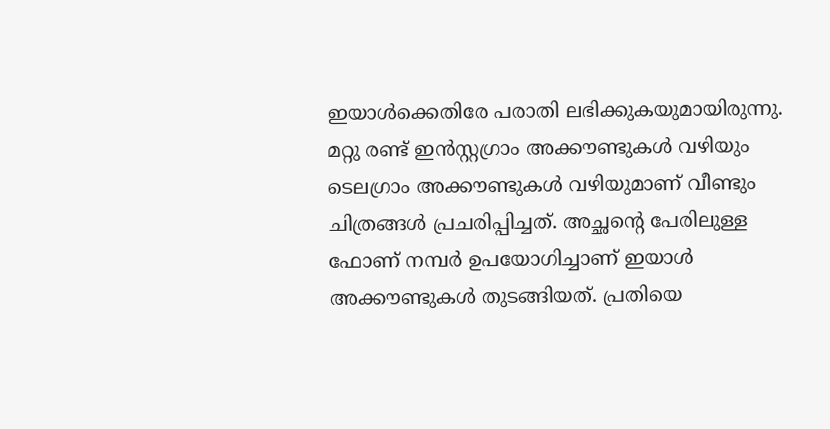ഇയാൾക്കെതിരേ പരാതി ലഭിക്കുകയുമായിരുന്നു. മറ്റു രണ്ട് ഇൻസ്റ്റഗ്രാം അക്കൗണ്ടുകൾ വഴിയും ടെലഗ്രാം അക്കൗണ്ടുകൾ വഴിയുമാണ് വീണ്ടും ചിത്രങ്ങൾ പ്രചരിപ്പിച്ചത്. അച്ഛന്റെ പേരിലുള്ള ഫോണ് നമ്പർ ഉപയോഗിച്ചാണ് ഇയാൾ അക്കൗണ്ടുകൾ തുടങ്ങിയത്. പ്രതിയെ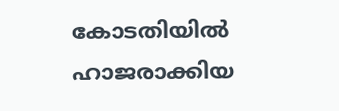കോടതിയിൽ ഹാജരാക്കിയ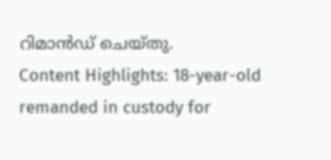റിമാൻഡ് ചെയ്തു.
Content Highlights: 18-year-old remanded in custody for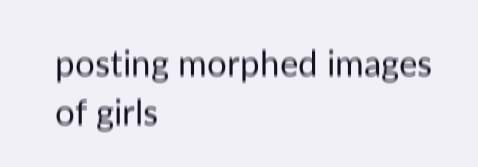posting morphed images of girls